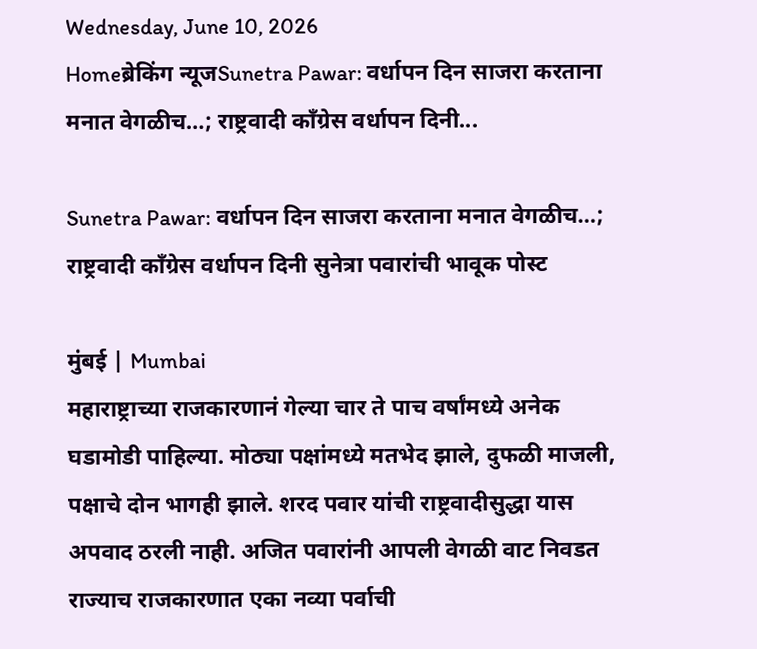Wednesday, June 10, 2026
Homeब्रेकिंग न्यूजSunetra Pawar: वर्धापन दिन साजरा करताना मनात वेगळीच…; राष्ट्रवादी काँग्रेस वर्धापन दिनी...

Sunetra Pawar: वर्धापन दिन साजरा करताना मनात वेगळीच…; राष्ट्रवादी काँग्रेस वर्धापन दिनी सुनेत्रा पवारांची भावूक पोस्ट

मुंबई | Mumbai
महाराष्ट्राच्या राजकारणानं गेल्या चार ते पाच वर्षांमध्ये अनेक घडामोडी पाहिल्या. मोठ्या पक्षांमध्ये मतभेद झाले, दुफळी माजली, पक्षाचे दोन भागही झाले. शरद पवार यांची राष्ट्रवादीसुद्धा यास अपवाद ठरली नाही. अजित पवारांनी आपली वेगळी वाट निवडत राज्याच राजकारणात एका नव्या पर्वाची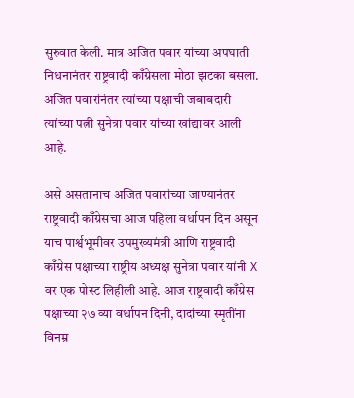सुरुवात केली. मात्र अजित पवार यांच्या अपघाती निधनानंतर राष्ट्रवादी काँग्रेसला मोठा झटका बसला. अजित पवारांनंतर त्यांच्या पक्षाची जबाबदारी त्यांच्या पत्नी सुनेत्रा पवार यांच्या खांद्यावर आली आहे.

असे असतानाच अजित पवारांच्या जाण्यानंतर राष्ट्रवादी काँग्रेसचा आज पहिला वर्धापन दिन असून याच पार्श्वभूमीवर उपमुख्यमंत्री आणि राष्ट्रवादी काँग्रेस पक्षाच्या राष्ट्रीय अध्यक्ष सुनेत्रा पवार यांनी X वर एक पोस्ट लिहीली आहे. आज राष्ट्रवादी काँग्रेस पक्षाच्या २७ व्या वर्धापन दिनी, दादांच्या स्मृतींना विनम्र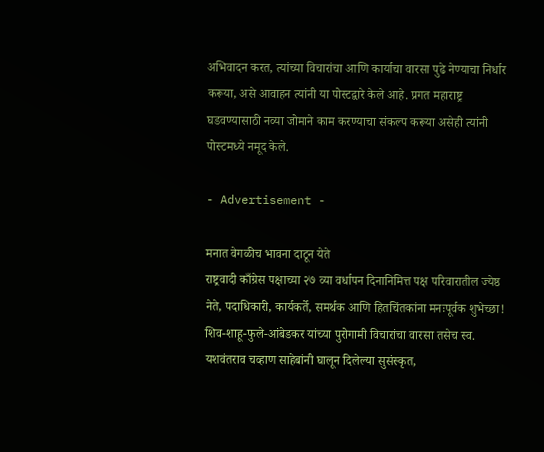अभिवादन करत, त्यांच्या विचारांचा आणि कार्याचा वारसा पुढे नेण्याचा निर्धार करूया, असे आवाहन त्यांनी या पोस्टद्वारे केले आहे. प्रगत महाराष्ट्र घडवण्यासाठी नव्या जोमाने काम करण्याचा संकल्प करूया असेही त्यांनी पोस्टमध्ये नमूद केले.

- Advertisement -

मनात वेगळीच भावना दाटून येते
राष्ट्रवादी काँग्रेस पक्षाच्या २७ व्या वर्धापन दिनानिमित्त पक्ष परिवारातील ज्येष्ठ नेते, पदाधिकारी, कार्यकर्ते, समर्थक आणि हितचिंतकांना मनःपूर्वक शुभेच्छा!
शिव-शाहू-फुले-आंबेडकर यांच्या पुरोगामी विचारांचा वारसा तसेच स्व. यशवंतराव चव्हाण साहेबांनी घालून दिलेल्या सुसंस्कृत,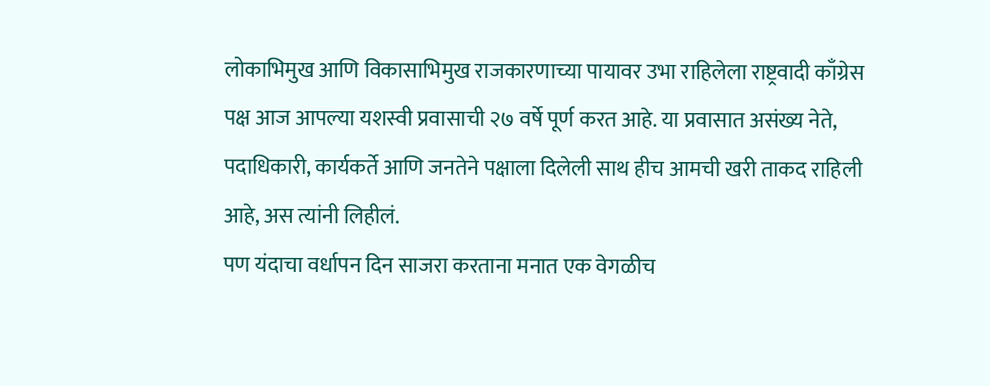लोकाभिमुख आणि विकासाभिमुख राजकारणाच्या पायावर उभा राहिलेला राष्ट्रवादी काँग्रेस पक्ष आज आपल्या यशस्वी प्रवासाची २७ वर्षे पूर्ण करत आहे. या प्रवासात असंख्य नेते, पदाधिकारी, कार्यकर्ते आणि जनतेने पक्षाला दिलेली साथ हीच आमची खरी ताकद राहिली आहे, अस त्यांनी लिहीलं.
पण यंदाचा वर्धापन दिन साजरा करताना मनात एक वेगळीच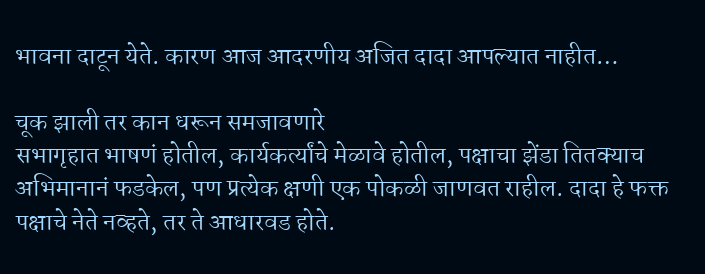भावना दाटून येते. कारण आज आदरणीय अजित दादा आपल्यात नाहीत…

चूक झाली तर कान धरून समजावणारे
सभागृहात भाषणं होतील, कार्यकर्त्यांचे मेळावे होतील, पक्षाचा झेंडा तितक्याच अभिमानानं फडकेल, पण प्रत्येक क्षणी एक पोकळी जाणवत राहील. दादा हे फक्त पक्षाचे नेते नव्हते, तर ते आधारवड होते.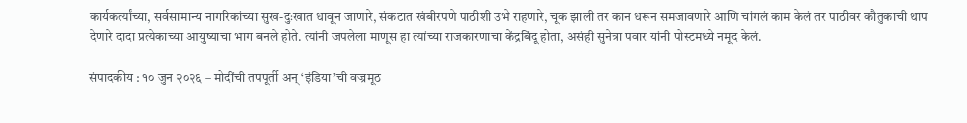कार्यकर्त्यांच्या, सर्वसामान्य नागरिकांच्या सुख-दुःखात धावून जाणारे, संकटात खंबीरपणे पाठीशी उभे राहणारे, चूक झाली तर कान धरून समजावणारे आणि चांगलं काम केलं तर पाठीवर कौतुकाची थाप देणारे दादा प्रत्येकाच्या आयुष्याचा भाग बनले होते. त्यांनी जपलेला माणूस हा त्यांच्या राजकारणाचा केंद्रबिंदू होता, असंही सुनेत्रा पवार यांनी पोस्टमध्ये नमूद केलं.

संपादकीय : १० जुन २०२६ – मोदींची तपपूर्ती अन् ‘इंडिया’ची वज्रमूठ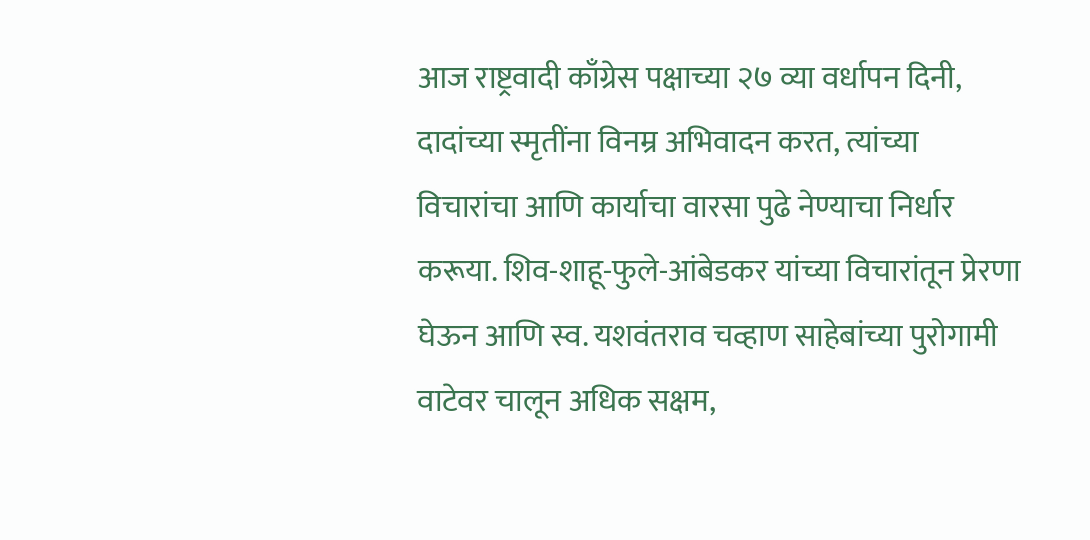आज राष्ट्रवादी काँग्रेस पक्षाच्या २७ व्या वर्धापन दिनी, दादांच्या स्मृतींना विनम्र अभिवादन करत, त्यांच्या विचारांचा आणि कार्याचा वारसा पुढे नेण्याचा निर्धार करूया. शिव-शाहू-फुले-आंबेडकर यांच्या विचारांतून प्रेरणा घेऊन आणि स्व. यशवंतराव चव्हाण साहेबांच्या पुरोगामी वाटेवर चालून अधिक सक्षम,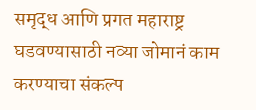समृद्ध आणि प्रगत महाराष्ट्र घडवण्यासाठी नव्या जोमानं काम करण्याचा संकल्प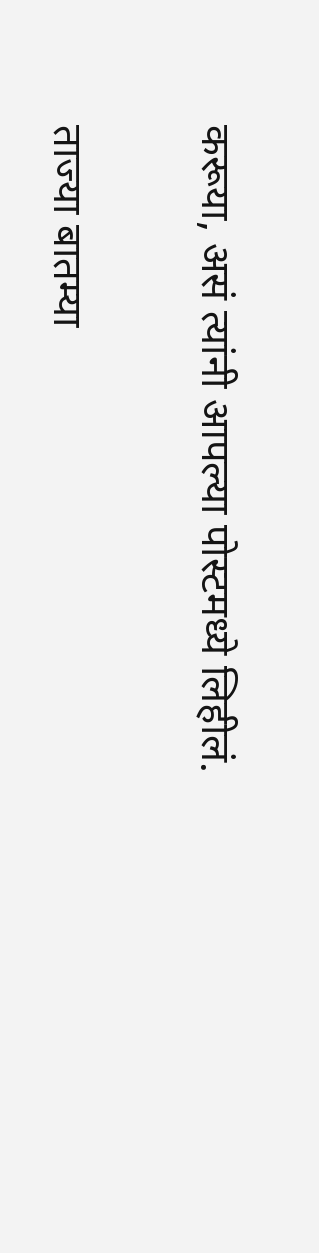करूया, असं त्यांनी आपल्या पोस्टमध्ये लिहीलं.

ताज्या बातम्या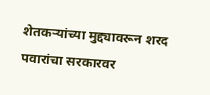शेतकऱ्यांच्या मुद्द्यावरून शरद पवारांचा सरकारवर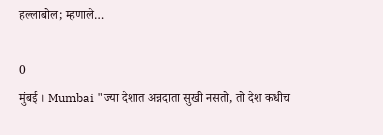हल्लाबोल; म्हणाले…

0
मुंबई । Mumbai "ज्या देशात अन्नदाता सुखी नसतो, तो देश कधीच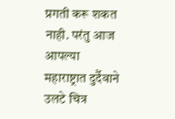प्रगती करू शकत नाही. परंतु आज आपल्या महाराष्ट्रात दुर्दैवाने उलटे चित्र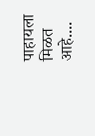पाहायला मिळत आहे....